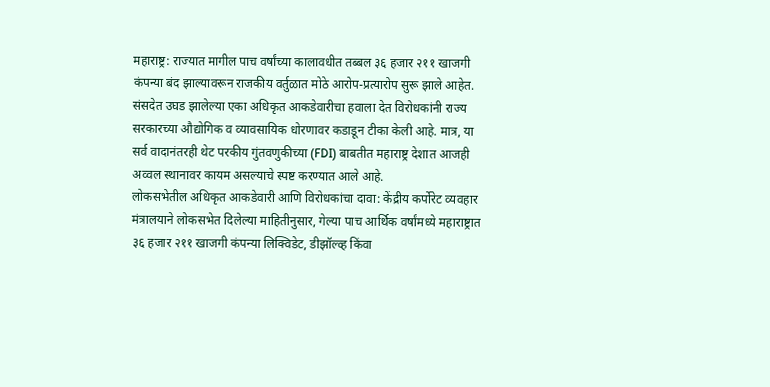महाराष्ट्र: राज्यात मागील पाच वर्षांच्या कालावधीत तब्बल ३६ हजार २११ खाजगी कंपन्या बंद झाल्यावरून राजकीय वर्तुळात मोठे आरोप-प्रत्यारोप सुरू झाले आहेत. संसदेत उघड झालेल्या एका अधिकृत आकडेवारीचा हवाला देत विरोधकांनी राज्य सरकारच्या औद्योगिक व व्यावसायिक धोरणावर कडाडून टीका केली आहे. मात्र, या सर्व वादानंतरही थेट परकीय गुंतवणुकीच्या (FDI) बाबतीत महाराष्ट्र देशात आजही अव्वल स्थानावर कायम असल्याचे स्पष्ट करण्यात आले आहे.
लोकसभेतील अधिकृत आकडेवारी आणि विरोधकांचा दावा: केंद्रीय कर्पोरेट व्यवहार मंत्रालयाने लोकसभेत दिलेल्या माहितीनुसार, गेल्या पाच आर्थिक वर्षांमध्ये महाराष्ट्रात ३६ हजार २११ खाजगी कंपन्या लिक्विडेट, डीझॉल्व्ह किंवा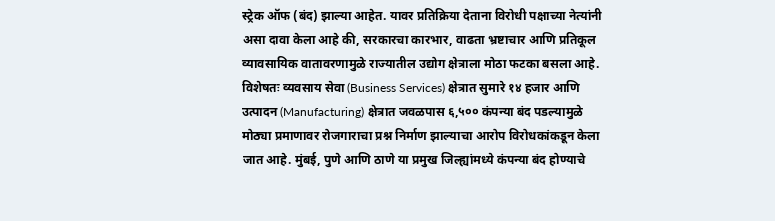स्ट्रेक ऑफ (बंद) झाल्या आहेत. यावर प्रतिक्रिया देताना विरोधी पक्षाच्या नेत्यांनी असा दावा केला आहे की, सरकारचा कारभार, वाढता भ्रष्टाचार आणि प्रतिकूल व्यावसायिक वातावरणामुळे राज्यातील उद्योग क्षेत्राला मोठा फटका बसला आहे. विशेषतः व्यवसाय सेवा (Business Services) क्षेत्रात सुमारे १४ हजार आणि उत्पादन (Manufacturing) क्षेत्रात जवळपास ६,५०० कंपन्या बंद पडल्यामुळे मोठ्या प्रमाणावर रोजगाराचा प्रश्न निर्माण झाल्याचा आरोप विरोधकांकडून केला जात आहे. मुंबई, पुणे आणि ठाणे या प्रमुख जिल्ह्यांमध्ये कंपन्या बंद होण्याचे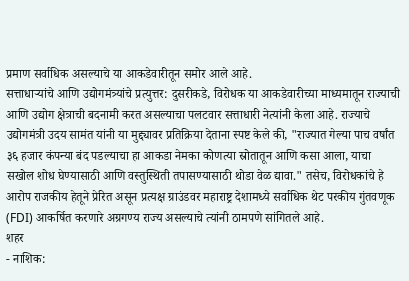प्रमाण सर्वाधिक असल्याचे या आकडेवारीतून समोर आले आहे.
सत्ताधाऱ्यांचे आणि उद्योगमंत्र्यांचे प्रत्युत्तर: दुसरीकडे, विरोधक या आकडेवारीच्या माध्यमातून राज्याची आणि उद्योग क्षेत्राची बदनामी करत असल्याचा पलटवार सत्ताधारी नेत्यांनी केला आहे. राज्याचे उद्योगमंत्री उदय सामंत यांनी या मुद्द्यावर प्रतिक्रिया देताना स्पष्ट केले की, "राज्यात गेल्या पाच वर्षांत ३६ हजार कंपन्या बंद पडल्याचा हा आकडा नेमका कोणत्या स्रोतातून आणि कसा आला, याचा सखोल शोध घेण्यासाठी आणि वस्तुस्थिती तपासण्यासाठी थोडा वेळ द्यावा." तसेच, विरोधकांचे हे आरोप राजकीय हेतूने प्रेरित असून प्रत्यक्ष ग्राउंडवर महाराष्ट्र देशामध्ये सर्वाधिक थेट परकीय गुंतवणूक (FDI) आकर्षित करणारे अग्रगण्य राज्य असल्याचे त्यांनी ठामपणे सांगितले आहे.
शहर
- नाशिक: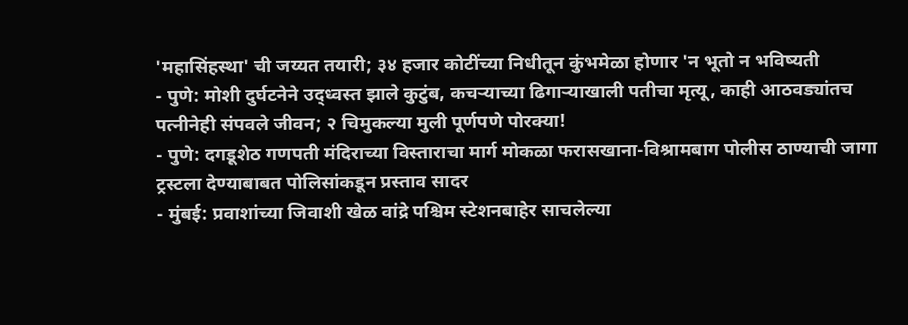'महासिंहस्था' ची जय्यत तयारी; ३४ हजार कोटींच्या निधीतून कुंभमेळा होणार 'न भूतो न भविष्यती
- पुणे: मोशी दुर्घटनेने उद्ध्वस्त झाले कुटुंब, कचऱ्याच्या ढिगाऱ्याखाली पतीचा मृत्यू, काही आठवड्यांतच पत्नीनेही संपवले जीवन; २ चिमुकल्या मुली पूर्णपणे पोरक्या!
- पुणे: दगडूशेठ गणपती मंदिराच्या विस्ताराचा मार्ग मोकळा फरासखाना-विश्रामबाग पोलीस ठाण्याची जागा ट्रस्टला देण्याबाबत पोलिसांकडून प्रस्ताव सादर
- मुंबई: प्रवाशांच्या जिवाशी खेळ वांद्रे पश्चिम स्टेशनबाहेर साचलेल्या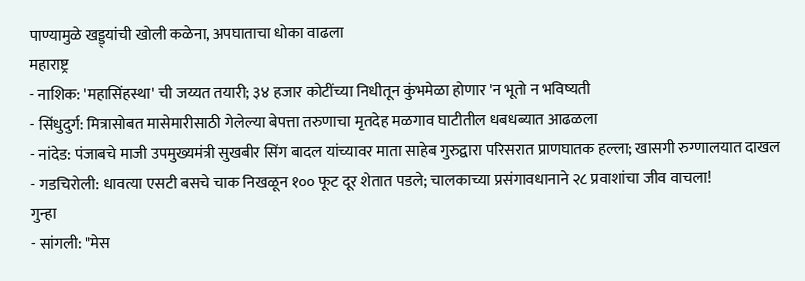पाण्यामुळे खड्ड्यांची खोली कळेना, अपघाताचा धोका वाढला
महाराष्ट्र
- नाशिक: 'महासिंहस्था' ची जय्यत तयारी; ३४ हजार कोटींच्या निधीतून कुंभमेळा होणार 'न भूतो न भविष्यती
- सिंधुदुर्ग: मित्रासोबत मासेमारीसाठी गेलेल्या बेपत्ता तरुणाचा मृतदेह मळगाव घाटीतील धबधब्यात आढळला
- नांदेड: पंजाबचे माजी उपमुख्यमंत्री सुखबीर सिंग बादल यांच्यावर माता साहेब गुरुद्वारा परिसरात प्राणघातक हल्ला; खासगी रुग्णालयात दाखल
- गडचिरोली: धावत्या एसटी बसचे चाक निखळून १०० फूट दूर शेतात पडले; चालकाच्या प्रसंगावधानाने २८ प्रवाशांचा जीव वाचला!
गुन्हा
- सांगली: "मेस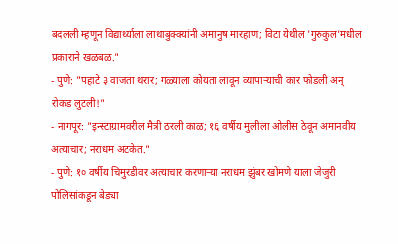बदलली म्हणून विद्यार्थ्याला लाथाबुक्क्यांनी अमानुष मारहाण; विटा येथील 'गुरुकुल'मधील प्रकाराने खळबळ."
- पुणे: "पहाटे ३ वाजता थरार; गळ्याला कोयता लावून व्यापाऱ्याची कार फोडली अन् रोकड लुटली!"
- नागपूर: "इन्स्टाग्रामवरील मैत्री ठरली काळ; १६ वर्षीय मुलीला ओलीस ठेवून अमानवीय अत्याचार; नराधम अटकेत."
- पुणे: १० वर्षीय चिमुरडीवर अत्याचार करणाऱ्या नराधम झुंबर खोमणे याला जेजुरी पोलिसांकडून बेड्या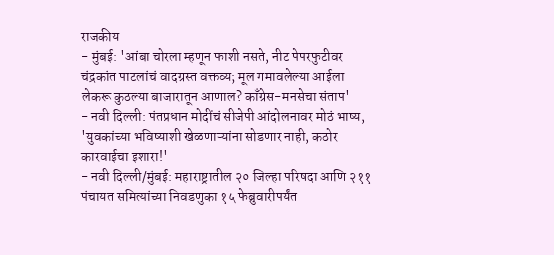राजकीय
- मुंबई: 'आंबा चोरला म्हणून फाशी नसते, नीट पेपरफुटीवर चंद्रकांत पाटलांचं वादग्रस्त वक्तव्य; मूल गमावलेल्या आईला लेकरू कुठल्या बाजारातून आणाल? काँग्रेस-मनसेचा संताप'
- नवी दिल्ली: पंतप्रधान मोदींचं सीजेपी आंदोलनावर मोठं भाष्य, 'युवकांच्या भविष्याशी खेळणाऱ्यांना सोडणार नाही, कठोर कारवाईचा इशारा!'
- नवी दिल्ली/मुंबई: महाराष्ट्रातील २० जिल्हा परिषदा आणि २११ पंचायत समित्यांच्या निवडणुका १५ फेब्रुवारीपर्यंत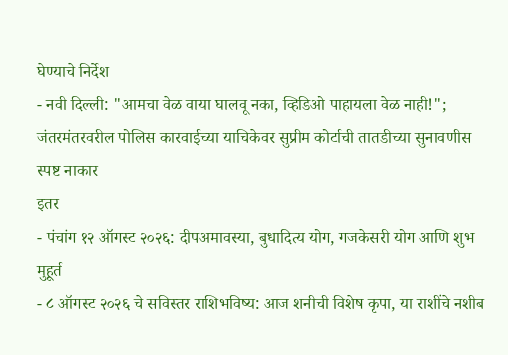घेण्याचे निर्देश
- नवी दिल्ली: "आमचा वेळ वाया घालवू नका, व्हिडिओ पाहायला वेळ नाही!"; जंतरमंतरवरील पोलिस कारवाईच्या याचिकेवर सुप्रीम कोर्टाची तातडीच्या सुनावणीस स्पष्ट नाकार
इतर
- पंचांग १२ ऑगस्ट २०२६: दीपअमावस्या, बुधादित्य योग, गजकेसरी योग आणि शुभ मुहूर्त
- ८ ऑगस्ट २०२६ चे सविस्तर राशिभविष्य: आज शनीची विशेष कृपा, या राशींचे नशीब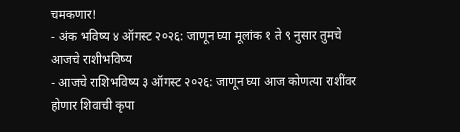चमकणार!
- अंक भविष्य ४ ऑगस्ट २०२६: जाणून घ्या मूलांक १ ते ९ नुसार तुमचे आजचे राशीभविष्य
- आजचे राशिभविष्य ३ ऑगस्ट २०२६: जाणून घ्या आज कोणत्या राशींवर होणार शिवाची कृपा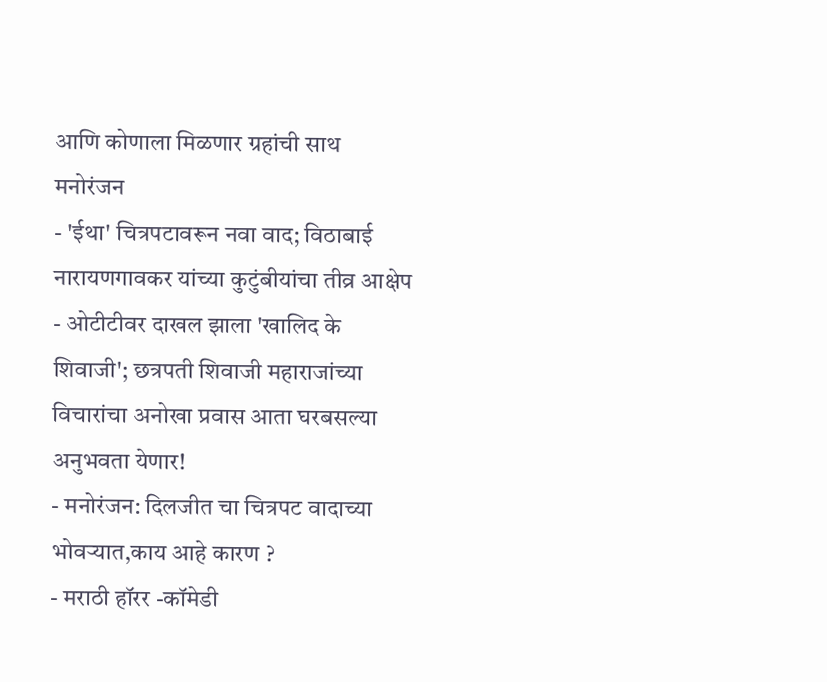आणि कोणाला मिळणार ग्रहांची साथ
मनोरंजन
- 'ईथा' चित्रपटावरून नवा वाद; विठाबाई नारायणगावकर यांच्या कुटुंबीयांचा तीव्र आक्षेप
- ओटीटीवर दाखल झाला 'खालिद के शिवाजी'; छत्रपती शिवाजी महाराजांच्या विचारांचा अनोखा प्रवास आता घरबसल्या अनुभवता येणार!
- मनोरंजन: दिलजीत चा चित्रपट वादाच्या भोवऱ्यात,काय आहे कारण ?
- मराठी हॉरर -कॉमेडी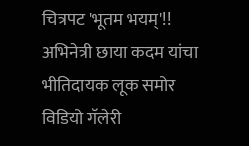चित्रपट 'भूतम भयम्'!! अभिनेत्री छाया कदम यांचा भीतिदायक लूक समोर
विडियो गॅलेरी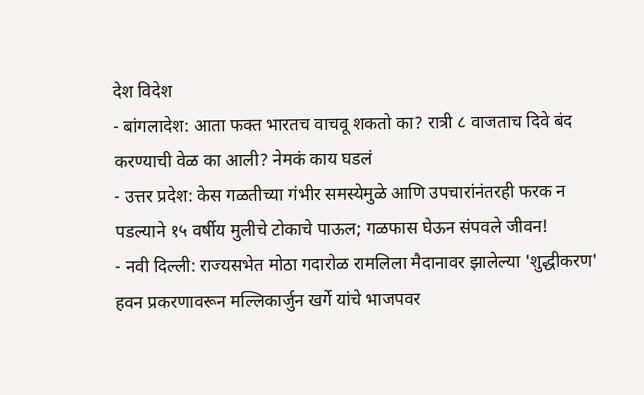देश विदेश
- बांगलादेश: आता फक्त भारतच वाचवू शकतो का? रात्री ८ वाजताच दिवे बंद करण्याची वेळ का आली? नेमकं काय घडलं
- उत्तर प्रदेश: केस गळतीच्या गंभीर समस्येमुळे आणि उपचारांनंतरही फरक न पडल्याने १५ वर्षीय मुलीचे टोकाचे पाऊल; गळफास घेऊन संपवले जीवन!
- नवी दिल्ली: राज्यसभेत मोठा गदारोळ रामलिला मैदानावर झालेल्या 'शुद्धीकरण' हवन प्रकरणावरून मल्लिकार्जुन खर्गे यांचे भाजपवर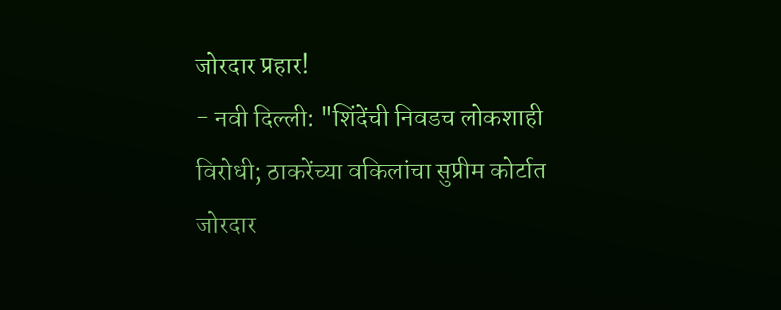जोरदार प्रहार!
- नवी दिल्ली: "शिंदेंची निवडच लोकशाही विरोधी; ठाकरेंच्या वकिलांचा सुप्रीम कोर्टात जोरदार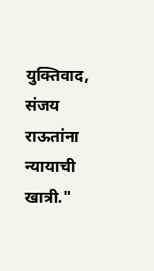युक्तिवाद, संजय राऊतांना न्यायाची खात्री."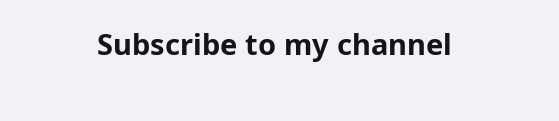Subscribe to my channel